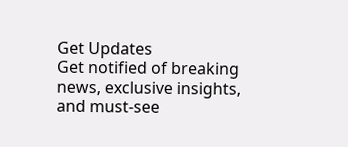Get Updates
Get notified of breaking news, exclusive insights, and must-see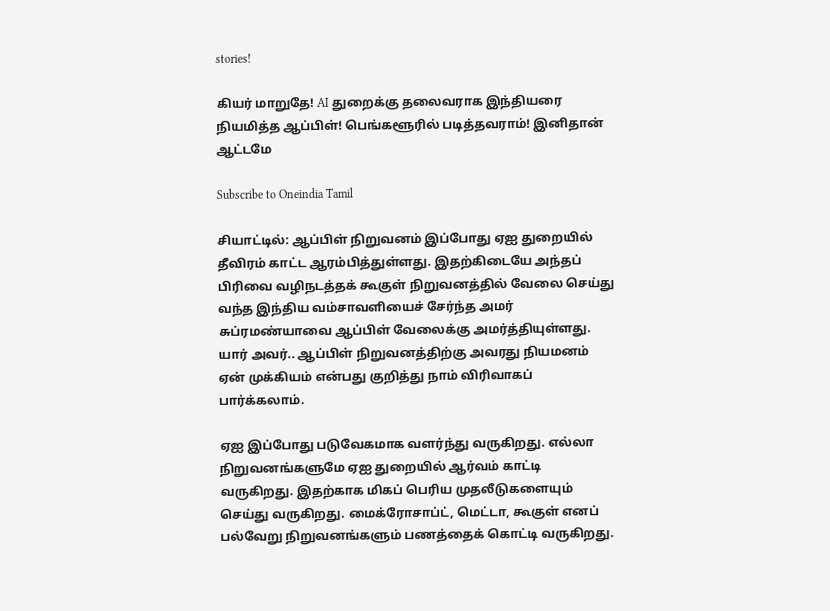stories!

கியர் மாறுதே! AI துறைக்கு தலைவராக இந்தியரை நியமித்த ஆப்பிள்! பெங்களூரில் படித்தவராம்! இனிதான் ஆட்டமே

Subscribe to Oneindia Tamil

சியாட்டில்: ஆப்பிள் நிறுவனம் இப்போது ஏஐ துறையில் தீவிரம் காட்ட ஆரம்பித்துள்ளது. இதற்கிடையே அந்தப் பிரிவை வழிநடத்தக் கூகுள் நிறுவனத்தில் வேலை செய்து வந்த இந்திய வம்சாவளியைச் சேர்ந்த அமர் சுப்ரமண்யாவை ஆப்பிள் வேலைக்கு அமர்த்தியுள்ளது. யார் அவர்.. ஆப்பிள் நிறுவனத்திற்கு அவரது நியமனம் ஏன் முக்கியம் என்பது குறித்து நாம் விரிவாகப் பார்க்கலாம்.

ஏஐ இப்போது படுவேகமாக வளர்ந்து வருகிறது. எல்லா நிறுவனங்களுமே ஏஐ துறையில் ஆர்வம் காட்டி வருகிறது. இதற்காக மிகப் பெரிய முதலீடுகளையும் செய்து வருகிறது. மைக்ரோசாப்ட், மெட்டா, கூகுள் எனப் பல்வேறு நிறுவனங்களும் பணத்தைக் கொட்டி வருகிறது.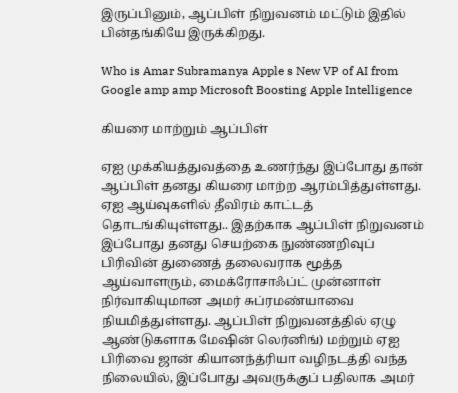இருப்பினும், ஆப்பிள் நிறுவனம் மட்டும் இதில் பின்தங்கியே இருக்கிறது.

Who is Amar Subramanya Apple s New VP of AI from Google amp amp Microsoft Boosting Apple Intelligence

கியரை மாற்றும் ஆப்பிள்

ஏஐ முக்கியத்துவத்தை உணர்ந்து இப்போது தான் ஆப்பிள் தனது கியரை மாற்ற ஆரம்பித்துள்ளது. ஏஐ ஆய்வுகளில் தீவிரம் காட்டத் தொடங்கியுள்ளது.. இதற்காக ஆப்பிள் நிறுவனம் இப்போது தனது செயற்கை நுண்ணறிவுப் பிரிவின் துணைத் தலைவராக மூத்த ஆய்வாளரும், மைக்ரோசாஃப்ட் முன்னாள் நிர்வாகியுமான அமர் சுப்ரமண்யாவை நியமித்துள்ளது. ஆப்பிள் நிறுவனத்தில் ஏழு ஆண்டுகளாக மேஷின் லெர்னிங்) மற்றும் ஏஐ பிரிவை ஜான் கியானந்த்ரியா வழிநடத்தி வந்த நிலையில், இப்போது அவருக்குப் பதிலாக அமர்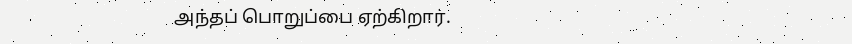அந்தப் பொறுப்பை ஏற்கிறார்.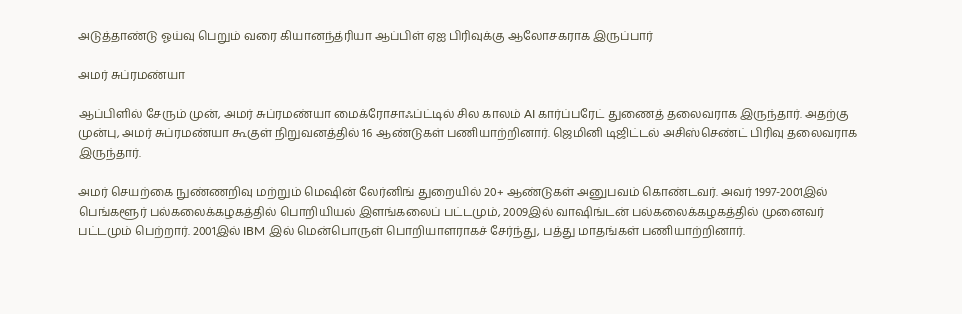அடுத்தாண்டு ஓய்வு பெறும் வரை கியானந்த்ரியா ஆப்பிள் ஏஐ பிரிவுக்கு ஆலோசகராக இருப்பார்

அமர் சுப்ரமண்யா

ஆப்பிளில் சேரும் முன், அமர் சுப்ரமண்யா மைக்ரோசாஃப்ட்டில் சில காலம் AI கார்ப்பரேட் துணைத் தலைவராக இருந்தார். அதற்கு முன்பு, அமர் சுப்ரமண்யா கூகுள் நிறுவனத்தில் 16 ஆண்டுகள் பணியாற்றினார். ஜெமினி டிஜிட்டல் அசிஸ்செண்ட் பிரிவு தலைவராக இருந்தார்.

அமர் செயற்கை நுண்ணறிவு மற்றும் மெஷின் லேர்னிங் துறையில் 20+ ஆண்டுகள் அனுபவம் கொண்டவர். அவர் 1997-2001இல் பெங்களூர் பல்கலைக்கழகத்தில் பொறியியல் இளங்கலைப் பட்டமும், 2009இல் வாஷிங்டன் பல்கலைக்கழகத்தில் முனைவர் பட்டமும் பெற்றார். 2001இல் IBM இல் மென்பொருள் பொறியாளராகச் சேர்ந்து, பத்து மாதங்கள் பணியாற்றினார்.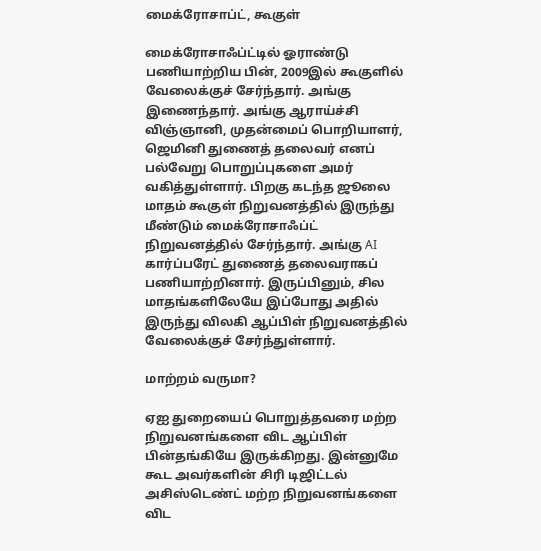மைக்ரோசாப்ட், கூகுள்

மைக்ரோசாஃப்ட்டில் ஓராண்டு பணியாற்றிய பின், 2009இல் கூகுளில் வேலைக்குச் சேர்ந்தார். அங்கு இணைந்தார். அங்கு ஆராய்ச்சி விஞ்ஞானி, முதன்மைப் பொறியாளர், ஜெமினி துணைத் தலைவர் எனப் பல்வேறு பொறுப்புகளை அமர் வகித்துள்ளார். பிறகு கடந்த ஜூலை மாதம் கூகுள் நிறுவனத்தில் இருந்து மீண்டும் மைக்ரோசாஃப்ட் நிறுவனத்தில் சேர்ந்தார். அங்கு AI கார்ப்பரேட் துணைத் தலைவராகப் பணியாற்றினார். இருப்பினும், சில மாதங்களிலேயே இப்போது அதில் இருந்து விலகி ஆப்பிள் நிறுவனத்தில் வேலைக்குச் சேர்ந்துள்ளார்.

மாற்றம் வருமா?

ஏஐ துறையைப் பொறுத்தவரை மற்ற நிறுவனங்களை விட ஆப்பிள் பின்தங்கியே இருக்கிறது. இன்னுமே கூட அவர்களின் சிரி டிஜிட்டல் அசிஸ்டெண்ட் மற்ற நிறுவனங்களை விட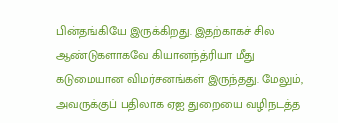பின்தங்கியே இருக்கிறது. இதற்காகச் சில ஆண்டுகளாகவே கியானந்த்ரியா மீது கடுமையான விமர்சனங்கள் இருந்தது. மேலும், அவருக்குப் பதிலாக ஏஐ துறையை வழிநடத்த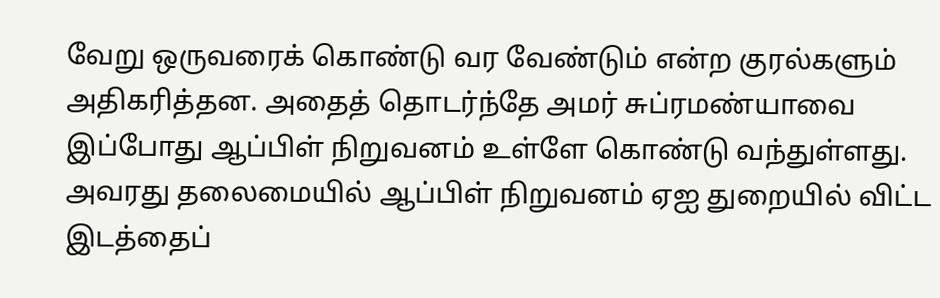வேறு ஒருவரைக் கொண்டு வர வேண்டும் என்ற குரல்களும் அதிகரித்தன. அதைத் தொடர்ந்தே அமர் சுப்ரமண்யாவை இப்போது ஆப்பிள் நிறுவனம் உள்ளே கொண்டு வந்துள்ளது. அவரது தலைமையில் ஆப்பிள் நிறுவனம் ஏஐ துறையில் விட்ட இடத்தைப்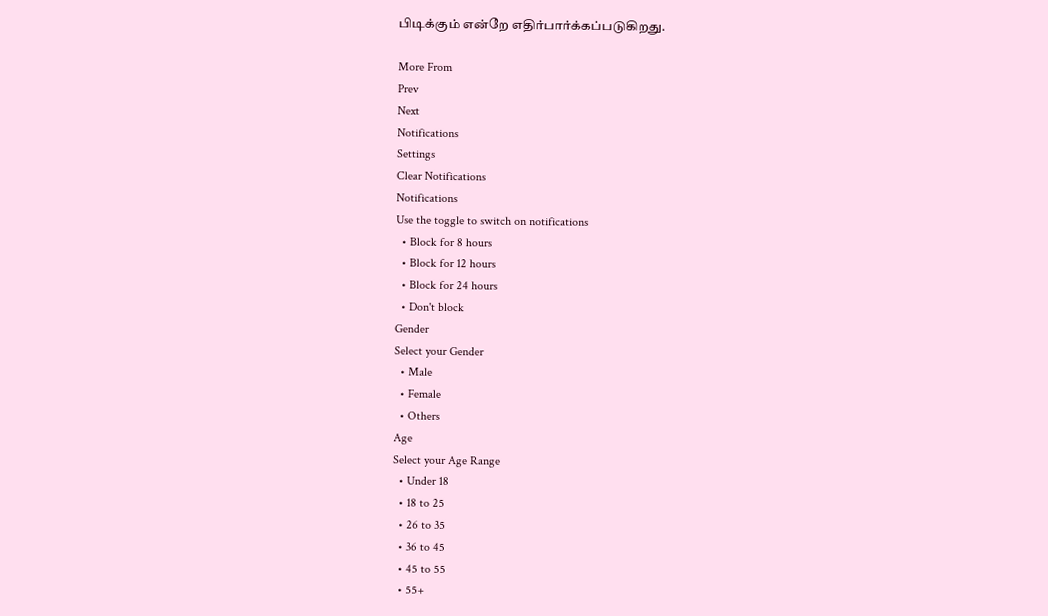பிடிக்கும் என்றே எதிர்பார்க்கப்படுகிறது.

More From
Prev
Next
Notifications
Settings
Clear Notifications
Notifications
Use the toggle to switch on notifications
  • Block for 8 hours
  • Block for 12 hours
  • Block for 24 hours
  • Don't block
Gender
Select your Gender
  • Male
  • Female
  • Others
Age
Select your Age Range
  • Under 18
  • 18 to 25
  • 26 to 35
  • 36 to 45
  • 45 to 55
  • 55+